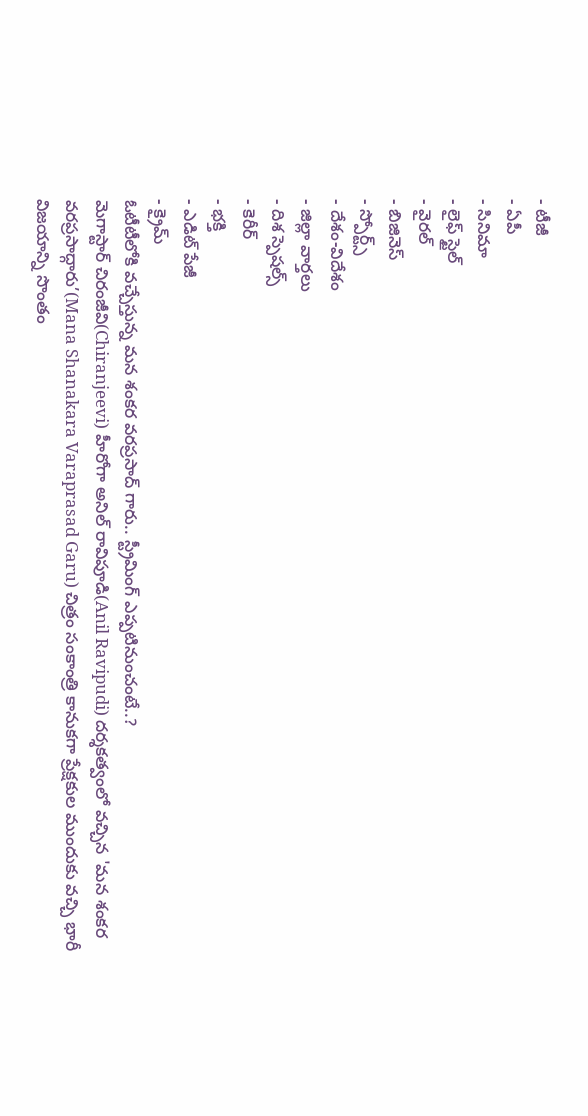- టీజీ
- ఏపీ
- సినిమా
- లైఫ్ స్టైల్
- వైరల్
- బిజినెస్
- స్పోర్ట్స్
- దేశం-విదేశం
- జిల్లా వార్తలు
- దిశ స్పెషల్స్
- కెరీర్
- భక్తి
- ఎడిట్ పేజీ
- క్రైమ్
ఓటీటీలోకి వచ్చేస్తున్న మన శంకర వరప్రసాద్ గారు.. స్ట్రీమింగ్ ఎప్పటినుంచంటే..?
మెగాస్టార్ చిరంజీవి(Chiranjeevi) హీరోగా అనిల్ రావిపూడి(Anil Ravipudi) దర్శకత్వంలో వచ్చిన 'మన శంకర వరప్రసాద్గారు’(Mana Shanakara Varaprasad Garu) చిత్రం సంకాంత్రి కానుకగా ప్రేక్షకుల ముందుకు వచ్చి భారీ విజయాన్ని సొంతం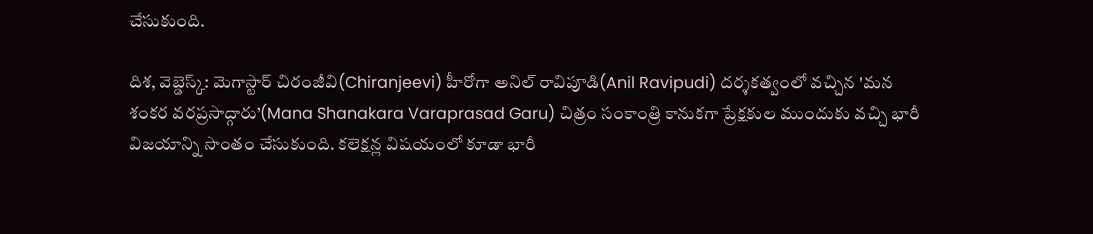చేసుకుంది.

దిశ, వెబ్డెస్క్: మెగాస్టార్ చిరంజీవి(Chiranjeevi) హీరోగా అనిల్ రావిపూడి(Anil Ravipudi) దర్శకత్వంలో వచ్చిన 'మన శంకర వరప్రసాద్గారు’(Mana Shanakara Varaprasad Garu) చిత్రం సంకాంత్రి కానుకగా ప్రేక్షకుల ముందుకు వచ్చి భారీ విజయాన్ని సొంతం చేసుకుంది. కలెక్షన్ల విషయంలో కూడా భారీ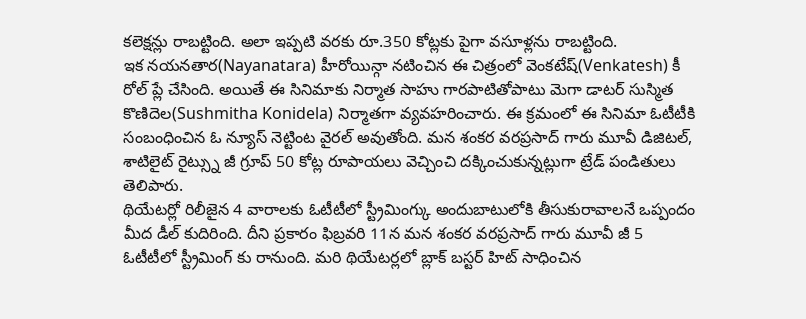కలెక్షన్లు రాబట్టింది. అలా ఇప్పటి వరకు రూ.350 కోట్లకు పైగా వసూళ్లను రాబట్టింది.
ఇక నయనతార(Nayanatara) హీరోయిన్గా నటించిన ఈ చిత్రంలో వెంకటేష్(Venkatesh) కీ రోల్ ప్లే చేసింది. అయితే ఈ సినిమాకు నిర్మాత సాహు గారపాటితోపాటు మెగా డాటర్ సుస్మిత కొణిదెల(Sushmitha Konidela) నిర్మాతగా వ్యవహరించారు. ఈ క్రమంలో ఈ సినిమా ఓటీటీకి సంబంధించిన ఓ న్యూస్ నెట్టింట వైరల్ అవుతోంది. మన శంకర వరప్రసాద్ గారు మూవీ డిజిటల్, శాటిలైట్ రైట్స్ను జీ గ్రూప్ 50 కోట్ల రూపాయలు వెచ్చించి దక్కించుకున్నట్లుగా ట్రేడ్ పండితులు తెలిపారు.
థియేటర్లో రిలీజైన 4 వారాలకు ఓటీటీలో స్ట్రీమింగ్కు అందుబాటులోకి తీసుకురావాలనే ఒప్పందం మీద డీల్ కుదిరింది. దీని ప్రకారం ఫిబ్రవరి 11న మన శంకర వరప్రసాద్ గారు మూవీ జీ 5 ఓటీటీలో స్ట్రీమింగ్ కు రానుంది. మరి థియేటర్లలో బ్లాక్ బస్టర్ హిట్ సాధించిన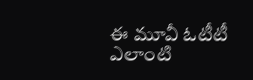ఈ మూవీ ఓటీటీ ఎలాంటి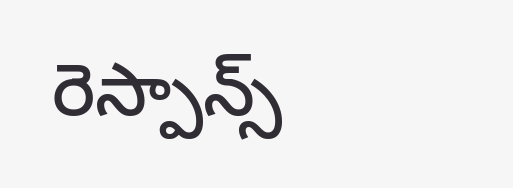రెస్పాన్స్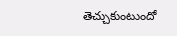తెచ్చుకుంటుందో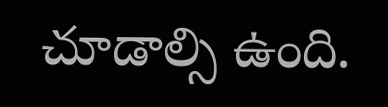చూడాల్సి ఉంది.